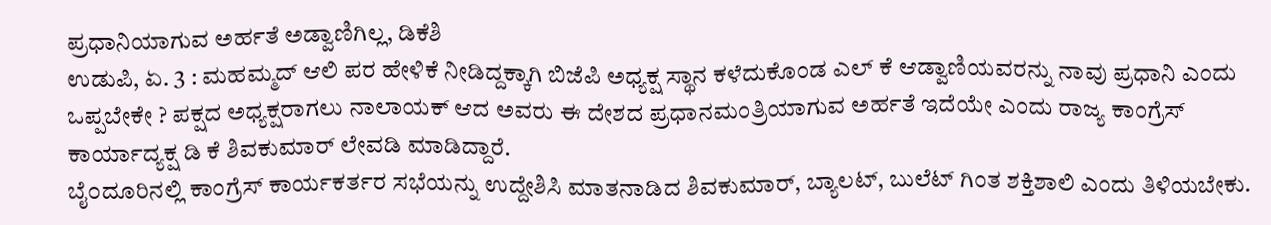ಪ್ರಧಾನಿಯಾಗುವ ಅರ್ಹತೆ ಅಡ್ವಾಣಿಗಿಲ್ಲ, ಡಿಕೆಶಿ
ಉಡುಪಿ, ಏ. 3 : ಮಹಮ್ಮದ್ ಆಲಿ ಪರ ಹೇಳಿಕೆ ನೀಡಿದ್ದಕ್ಕಾಗಿ ಬಿಜೆಪಿ ಅಧ್ಯಕ್ಷ ಸ್ಥಾನ ಕಳೆದುಕೊಂಡ ಎಲ್ ಕೆ ಆಡ್ವಾಣಿಯವರನ್ನು ನಾವು ಪ್ರಧಾನಿ ಎಂದು ಒಪ್ಪಬೇಕೇ ? ಪಕ್ಷದ ಅಧ್ಯಕ್ಷರಾಗಲು ನಾಲಾಯಕ್ ಆದ ಅವರು ಈ ದೇಶದ ಪ್ರಧಾನಮಂತ್ರಿಯಾಗುವ ಅರ್ಹತೆ ಇದೆಯೇ ಎಂದು ರಾಜ್ಯ ಕಾಂಗ್ರೆಸ್ ಕಾರ್ಯಾದ್ಯಕ್ಷ ಡಿ ಕೆ ಶಿವಕುಮಾರ್ ಲೇವಡಿ ಮಾಡಿದ್ದಾರೆ.
ಬೈ೦ದೂರಿನಲ್ಲಿ ಕಾಂಗ್ರೆಸ್ ಕಾರ್ಯಕರ್ತರ ಸಭೆಯನ್ನು ಉದ್ದೇಶಿಸಿ ಮಾತನಾಡಿದ ಶಿವಕುಮಾರ್, ಬ್ಯಾಲಟ್, ಬುಲೆಟ್ ಗಿಂತ ಶಕ್ತಿಶಾಲಿ ಎಂದು ತಿಳಿಯಬೇಕು.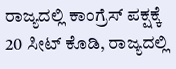ರಾಜ್ಯದಲ್ಲಿ ಕಾಂಗ್ರೆಸ್ ಪಕ್ಷಕ್ಕೆ 20 ಸೀಟ್ ಕೊಡಿ, ರಾಜ್ಯದಲ್ಲಿ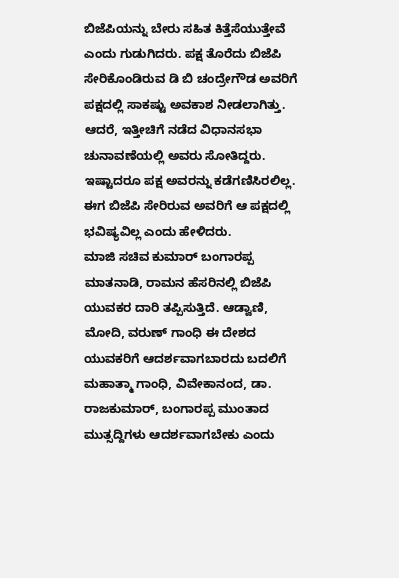ಬಿಜೆಪಿಯನ್ನು ಬೇರು ಸಹಿತ ಕಿತ್ತೆಸೆಯುತ್ತೇವೆ ಎಂದು ಗುಡುಗಿದರು. ಪಕ್ಷ ತೊರೆದು ಬಿಜೆಪಿ ಸೇರಿಕೊಂಡಿರುವ ಡಿ ಬಿ ಚಂದ್ರೇಗೌಡ ಅವರಿಗೆ ಪಕ್ಷದಲ್ಲಿ ಸಾಕಷ್ಟು ಅವಕಾಶ ನೀಡಲಾಗಿತ್ತು. ಆದರೆ, ಇತ್ತೀಚಿಗೆ ನಡೆದ ವಿಧಾನಸಭಾ ಚುನಾವಣೆಯಲ್ಲಿ ಅವರು ಸೋತಿದ್ದರು. ಇಷ್ಟಾದರೂ ಪಕ್ಷ ಅವರನ್ನು ಕಡೆಗಣಿಸಿರಲಿಲ್ಲ. ಈಗ ಬಿಜೆಪಿ ಸೇರಿರುವ ಅವರಿಗೆ ಆ ಪಕ್ಷದಲ್ಲಿ ಭವಿಷ್ಯವಿಲ್ಲ ಎಂದು ಹೇಳಿದರು.
ಮಾಜಿ ಸಚಿವ ಕುಮಾರ್ ಬಂಗಾರಪ್ಪ ಮಾತನಾಡಿ, ರಾಮನ ಹೆಸರಿನಲ್ಲಿ ಬಿಜೆಪಿ ಯುವಕರ ದಾರಿ ತಪ್ಪಿಸುತ್ತಿದೆ. ಆಡ್ವಾಣಿ, ಮೋದಿ, ವರುಣ್ ಗಾಂಧಿ ಈ ದೇಶದ ಯುವಕರಿಗೆ ಆದರ್ಶವಾಗಬಾರದು ಬದಲಿಗೆ ಮಹಾತ್ಮಾ ಗಾಂಧಿ, ವಿವೇಕಾನಂದ, ಡಾ. ರಾಜಕುಮಾರ್, ಬಂಗಾರಪ್ಪ ಮುಂತಾದ ಮುತ್ಸದ್ದಿಗಳು ಆದರ್ಶವಾಗಬೇಕು ಎಂದು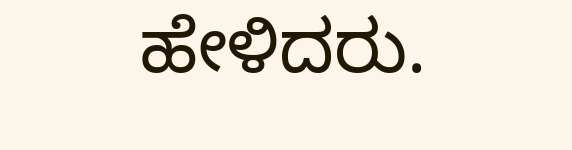ಹೇಳಿದರು.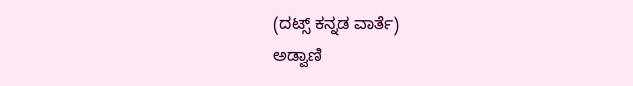(ದಟ್ಸ್ ಕನ್ನಡ ವಾರ್ತೆ)
ಅಡ್ವಾಣಿ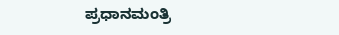ಪ್ರಧಾನಮಂತ್ರಿ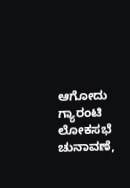ಆಗೋದು ಗ್ಯಾರಂಟಿ
ಲೋಕಸಭೆ ಚುನಾವಣೆ,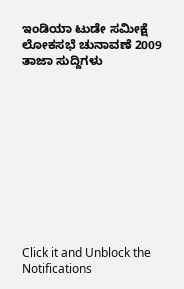ಇಂಡಿಯಾ ಟುಡೇ ಸಮೀಕ್ಷೆ
ಲೋಕಸಭೆ ಚುನಾವಣೆ 2009 ತಾಜಾ ಸುದ್ದಿಗಳು











Click it and Unblock the Notifications